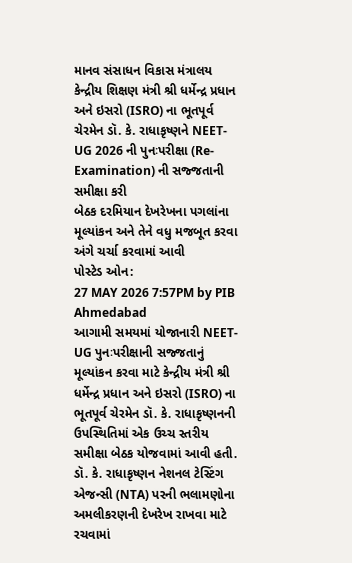માનવ સંસાધન વિકાસ મંત્રાલય
કેન્દ્રીય શિક્ષણ મંત્રી શ્રી ધર્મેન્દ્ર પ્રધાન અને ઇસરો (ISRO) ના ભૂતપૂર્વ ચેરમેન ડૉ. કે. રાધાકૃષ્ણને NEET-UG 2026 ની પુનઃપરીક્ષા (Re-Examination) ની સજ્જતાની સમીક્ષા કરી
બેઠક દરમિયાન દેખરેખના પગલાંના મૂલ્યાંકન અને તેને વધુ મજબૂત કરવા અંગે ચર્ચા કરવામાં આવી
પોસ્ટેડ ઓન:
27 MAY 2026 7:57PM by PIB Ahmedabad
આગામી સમયમાં યોજાનારી NEET-UG પુનઃપરીક્ષાની સજ્જતાનું મૂલ્યાંકન કરવા માટે કેન્દ્રીય મંત્રી શ્રી ધર્મેન્દ્ર પ્રધાન અને ઇસરો (ISRO) ના ભૂતપૂર્વ ચેરમેન ડૉ. કે. રાધાકૃષ્ણનની ઉપસ્થિતિમાં એક ઉચ્ચ સ્તરીય સમીક્ષા બેઠક યોજવામાં આવી હતી. ડૉ. કે. રાધાકૃષ્ણન નેશનલ ટેસ્ટિંગ એજન્સી (NTA) પરની ભલામણોના અમલીકરણની દેખરેખ રાખવા માટે રચવામાં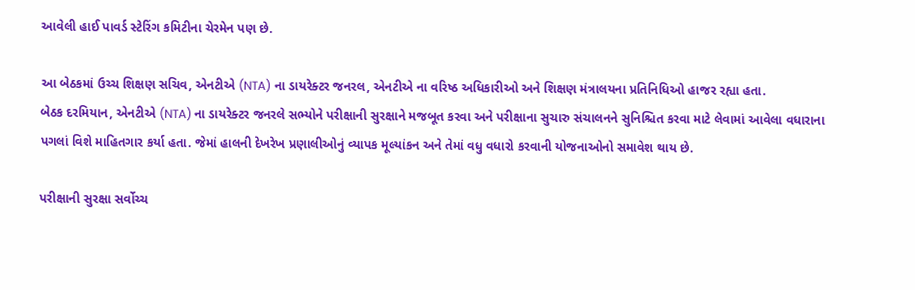આવેલી હાઈ પાવર્ડ સ્ટેરિંગ કમિટીના ચેરમેન પણ છે.

આ બેઠકમાં ઉચ્ચ શિક્ષણ સચિવ, એનટીએ (NTA) ના ડાયરેક્ટર જનરલ, એનટીએ ના વરિષ્ઠ અધિકારીઓ અને શિક્ષણ મંત્રાલયના પ્રતિનિધિઓ હાજર રહ્યા હતા.
બેઠક દરમિયાન, એનટીએ (NTA) ના ડાયરેક્ટર જનરલે સભ્યોને પરીક્ષાની સુરક્ષાને મજબૂત કરવા અને પરીક્ષાના સુચારુ સંચાલનને સુનિશ્ચિત કરવા માટે લેવામાં આવેલા વધારાના પગલાં વિશે માહિતગાર કર્યા હતા. જેમાં હાલની દેખરેખ પ્રણાલીઓનું વ્યાપક મૂલ્યાંકન અને તેમાં વધુ વધારો કરવાની યોજનાઓનો સમાવેશ થાય છે.

પરીક્ષાની સુરક્ષા સર્વોચ્ચ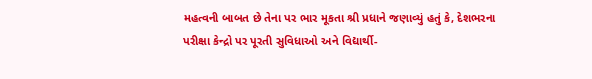મહત્વની બાબત છે તેના પર ભાર મૂકતા શ્રી પ્રધાને જણાવ્યું હતું કે, દેશભરના પરીક્ષા કેન્દ્રો પર પૂરતી સુવિધાઓ અને વિદ્યાર્થી-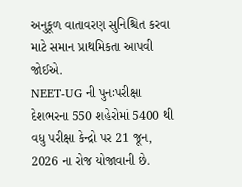અનુકૂળ વાતાવરણ સુનિશ્ચિત કરવા માટે સમાન પ્રાથમિકતા આપવી જોઈએ.
NEET-UG ની પુનઃપરીક્ષા દેશભરના 550 શહેરોમાં 5400 થી વધુ પરીક્ષા કેન્દ્રો પર 21 જૂન, 2026 ના રોજ યોજાવાની છે.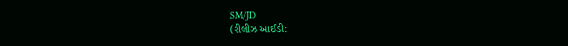SM/JD
(રીલીઝ આઈડી: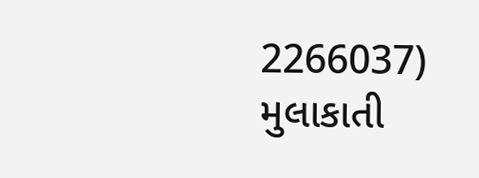2266037)
મુલાકાતી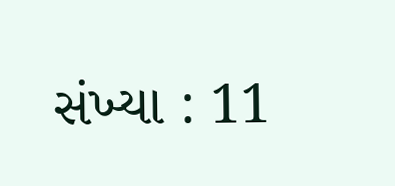સંખ્યા : 11